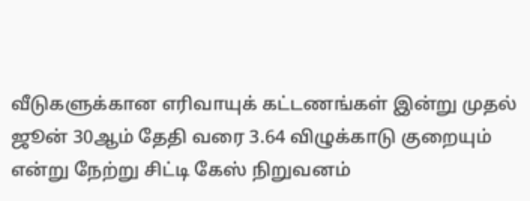வீடுகளுக்கான எரிவாயுக் கட்டணங்கள் இன்று முதல் ஜூன் 30ஆம் தேதி வரை 3.64 விழுக்காடு குறையும் என்று நேற்று சிட்டி கேஸ் நிறுவனம்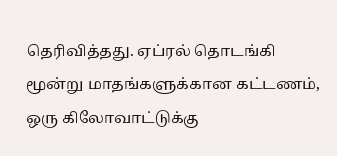தெரிவித்தது. ஏப்ரல் தொடங்கி மூன்று மாதங்களுக்கான கட்டணம், ஒரு கிலோவாட்டுக்கு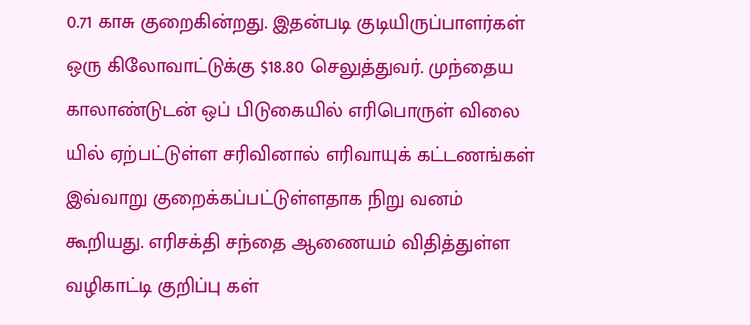0.71 காசு குறைகின்றது. இதன்படி குடியிருப்பாளர்கள் ஒரு கிலோவாட்டுக்கு $18.80 செலுத்துவர். முந்தைய காலாண்டுடன் ஒப் பிடுகையில் எரிபொருள் விலை யில் ஏற்பட்டுள்ள சரிவினால் எரிவாயுக் கட்டணங்கள் இவ்வாறு குறைக்கப்பட்டுள்ளதாக நிறு வனம் கூறியது. எரிசக்தி சந்தை ஆணையம் விதித்துள்ள வழிகாட்டி குறிப்பு கள்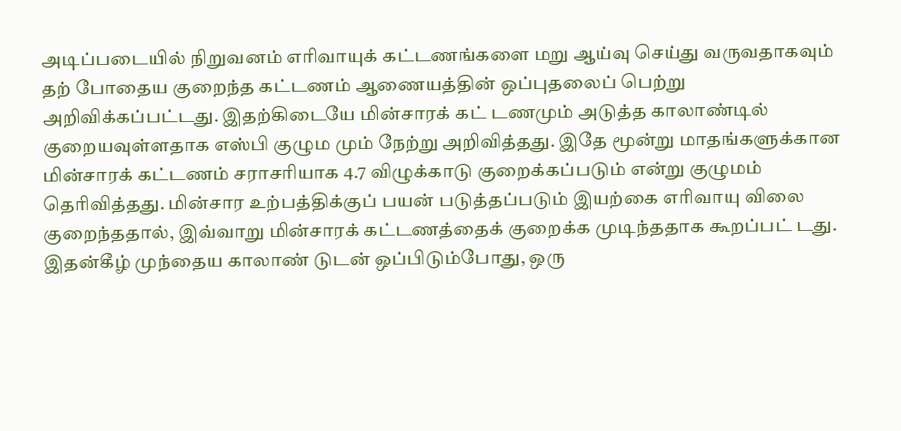அடிப்படையில் நிறுவனம் எரிவாயுக் கட்டணங்களை மறு ஆய்வு செய்து வருவதாகவும் தற் போதைய குறைந்த கட்டணம் ஆணையத்தின் ஒப்புதலைப் பெற்று அறிவிக்கப்பட்டது. இதற்கிடையே மின்சாரக் கட் டணமும் அடுத்த காலாண்டில் குறையவுள்ளதாக எஸ்பி குழும மும் நேற்று அறிவித்தது. இதே மூன்று மாதங்களுக்கான மின்சாரக் கட்டணம் சராசரியாக 4.7 விழுக்காடு குறைக்கப்படும் என்று குழுமம் தெரிவித்தது. மின்சார உற்பத்திக்குப் பயன் படுத்தப்படும் இயற்கை எரிவாயு விலை குறைந்ததால், இவ்வாறு மின்சாரக் கட்டணத்தைக் குறைக்க முடிந்ததாக கூறப்பட் டது. இதன்கீழ் முந்தைய காலாண் டுடன் ஒப்பிடும்போது, ஒரு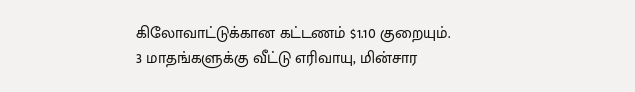கிலோவாட்டுக்கான கட்டணம் $1.10 குறையும்.
3 மாதங்களுக்கு வீட்டு எரிவாயு, மின்சார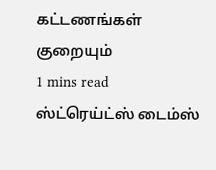கட்டணங்கள் குறையும்
1 mins read
ஸ்ட்ரெய்ட்ஸ் டைம்ஸ்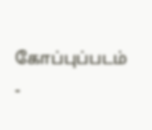கோப்புப்படம் -